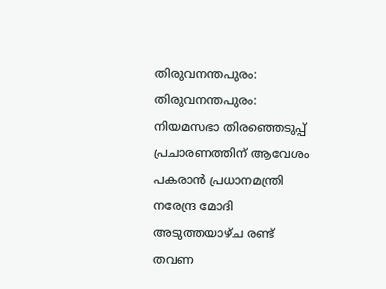തിരുവനന്തപുരം: തിരുവനന്തപുരം: നിയമസഭാ തിരഞ്ഞെടുപ്പ് പ്രചാരണത്തിന് ആവേശം പകരാൻ പ്രധാനമന്ത്രി നരേന്ദ്ര മോദി അടുത്തയാഴ്ച രണ്ട് തവണ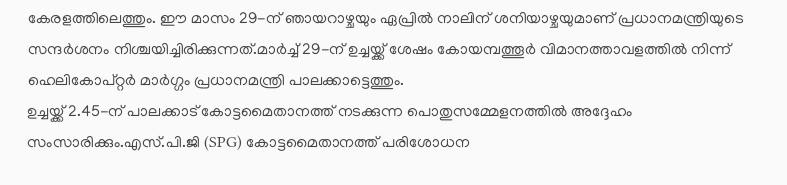കേരളത്തിലെത്തും. ഈ മാസം 29-ന് ഞായറാഴ്ചയും ഏപ്രിൽ നാലിന് ശനിയാഴ്ചയുമാണ് പ്രധാനമന്ത്രിയുടെ സന്ദർശനം നിശ്ചയിച്ചിരിക്കുന്നത്.മാർച്ച് 29-ന് ഉച്ചയ്ക്ക് ശേഷം കോയമ്പത്തൂർ വിമാനത്താവളത്തിൽ നിന്ന് ഹെലികോപ്റ്റർ മാർഗ്ഗം പ്രധാനമന്ത്രി പാലക്കാട്ടെത്തും.
ഉച്ചയ്ക്ക് 2.45-ന് പാലക്കാട് കോട്ടമൈതാനത്ത് നടക്കുന്ന പൊതുസമ്മേളനത്തിൽ അദ്ദേഹം സംസാരിക്കും.എസ്.പി.ജി (SPG) കോട്ടമൈതാനത്ത് പരിശോധന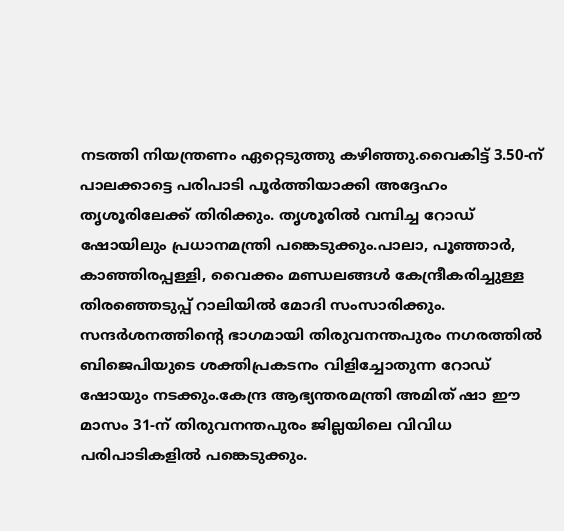നടത്തി നിയന്ത്രണം ഏറ്റെടുത്തു കഴിഞ്ഞു.വൈകിട്ട് 3.50-ന് പാലക്കാട്ടെ പരിപാടി പൂർത്തിയാക്കി അദ്ദേഹം തൃശൂരിലേക്ക് തിരിക്കും. തൃശൂരിൽ വമ്പിച്ച റോഡ് ഷോയിലും പ്രധാനമന്ത്രി പങ്കെടുക്കും.പാലാ, പൂഞ്ഞാർ, കാഞ്ഞിരപ്പള്ളി, വൈക്കം മണ്ഡലങ്ങൾ കേന്ദ്രീകരിച്ചുള്ള തിരഞ്ഞെടുപ്പ് റാലിയിൽ മോദി സംസാരിക്കും.
സന്ദർശനത്തിന്റെ ഭാഗമായി തിരുവനന്തപുരം നഗരത്തിൽ ബിജെപിയുടെ ശക്തിപ്രകടനം വിളിച്ചോതുന്ന റോഡ് ഷോയും നടക്കും.കേന്ദ്ര ആഭ്യന്തരമന്ത്രി അമിത് ഷാ ഈ മാസം 31-ന് തിരുവനന്തപുരം ജില്ലയിലെ വിവിധ പരിപാടികളിൽ പങ്കെടുക്കും.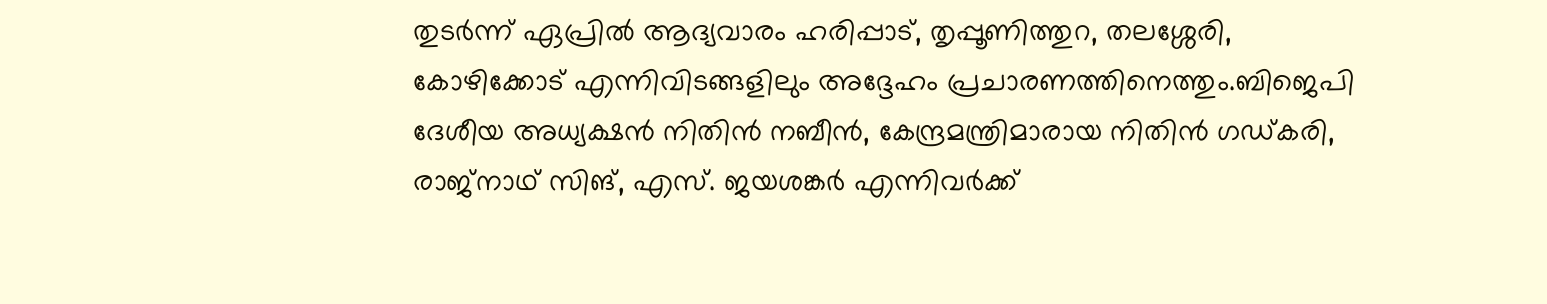തുടർന്ന് ഏപ്രിൽ ആദ്യവാരം ഹരിപ്പാട്, തൃപ്പൂണിത്തുറ, തലശ്ശേരി, കോഴിക്കോട് എന്നിവിടങ്ങളിലും അദ്ദേഹം പ്രചാരണത്തിനെത്തും.ബിജെപി ദേശീയ അധ്യക്ഷൻ നിതിൻ നബീൻ, കേന്ദ്രമന്ത്രിമാരായ നിതിൻ ഗഡ്കരി, രാജ്നാഥ് സിങ്, എസ്. ജയശങ്കർ എന്നിവർക്ക്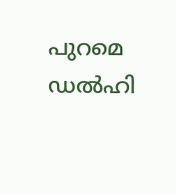പുറമെ ഡൽഹി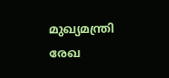മുഖ്യമന്ത്രി രേഖ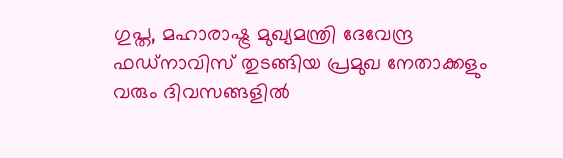ഗുപ്ത, മഹാരാഷ്ട്ര മുഖ്യമന്ത്രി ദേവേന്ദ്ര ഫഡ്നാവിസ് തുടങ്ങിയ പ്രമുഖ നേതാക്കളും വരും ദിവസങ്ങളിൽ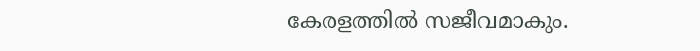കേരളത്തിൽ സജീവമാകും.